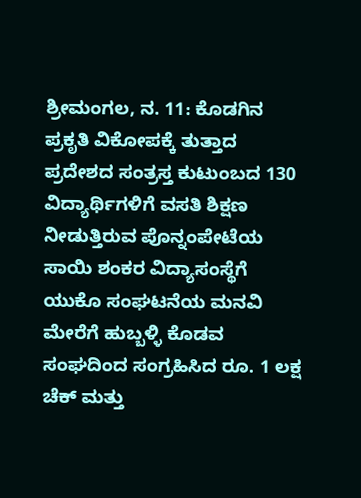ಶ್ರೀಮಂಗಲ, ನ. 11: ಕೊಡಗಿನ ಪ್ರಕೃತಿ ವಿಕೋಪಕ್ಕೆ ತುತ್ತಾದ ಪ್ರದೇಶದ ಸಂತ್ರಸ್ತ ಕುಟುಂಬದ 130 ವಿದ್ಯಾರ್ಥಿಗಳಿಗೆ ವಸತಿ ಶಿಕ್ಷಣ ನೀಡುತ್ತಿರುವ ಪೊನ್ನಂಪೇಟೆಯ ಸಾಯಿ ಶಂಕರ ವಿದ್ಯಾಸಂಸ್ಥೆಗೆ ಯುಕೊ ಸಂಘಟನೆಯ ಮನವಿ ಮೇರೆಗೆ ಹುಬ್ಬಳ್ಳಿ ಕೊಡವ ಸಂಘದಿಂದ ಸಂಗ್ರಹಿಸಿದ ರೂ. 1 ಲಕ್ಷ ಚೆಕ್ ಮತ್ತು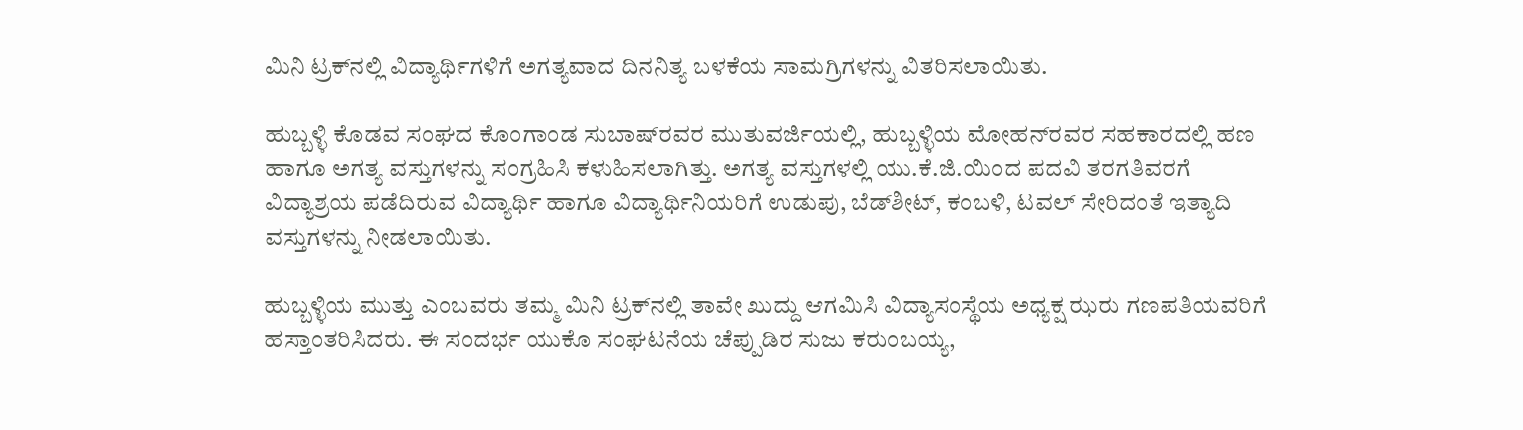ಮಿನಿ ಟ್ರಕ್‍ನಲ್ಲಿ ವಿದ್ಯಾರ್ಥಿಗಳಿಗೆ ಅಗತ್ಯವಾದ ದಿನನಿತ್ಯ ಬಳಕೆಯ ಸಾಮಗ್ರಿಗಳನ್ನು ವಿತರಿಸಲಾಯಿತು.

ಹುಬ್ಬಳ್ಳಿ ಕೊಡವ ಸಂಘದ ಕೊಂಗಾಂಡ ಸುಬಾಷ್‍ರವರ ಮುತುವರ್ಜಿಯಲ್ಲಿ, ಹುಬ್ಬಳ್ಳಿಯ ಮೋಹನ್‍ರವರ ಸಹಕಾರದಲ್ಲಿ ಹಣ ಹಾಗೂ ಅಗತ್ಯ ವಸ್ತುಗಳನ್ನು ಸಂಗ್ರಹಿಸಿ ಕಳುಹಿಸಲಾಗಿತ್ತು. ಅಗತ್ಯ ವಸ್ತುಗಳಲ್ಲಿ ಯು.ಕೆ.ಜಿ.ಯಿಂದ ಪದವಿ ತರಗತಿವರಗೆ ವಿದ್ಯಾಶ್ರಯ ಪಡೆದಿರುವ ವಿದ್ಯಾರ್ಥಿ ಹಾಗೂ ವಿದ್ಯಾರ್ಥಿನಿಯರಿಗೆ ಉಡುಪು, ಬೆಡ್‍ಶೀಟ್, ಕಂಬಳಿ, ಟವಲ್ ಸೇರಿದಂತೆ ಇತ್ಯಾದಿ ವಸ್ತುಗಳನ್ನು ನೀಡಲಾಯಿತು.

ಹುಬ್ಬಳ್ಳಿಯ ಮುತ್ತು ಎಂಬವರು ತಮ್ಮ ಮಿನಿ ಟ್ರಕ್‍ನಲ್ಲಿ ತಾವೇ ಖುದ್ದು ಆಗಮಿಸಿ ವಿದ್ಯಾಸಂಸ್ಥೆಯ ಅಧ್ಯಕ್ಷ ಝರು ಗಣಪತಿಯವರಿಗೆ ಹಸ್ತಾಂತರಿಸಿದರು. ಈ ಸಂದರ್ಭ ಯುಕೊ ಸಂಘಟನೆಯ ಚೆಪ್ಪುಡಿರ ಸುಜು ಕರುಂಬಯ್ಯ,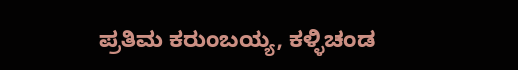ಪ್ರತಿಮ ಕರುಂಬಯ್ಯ, ಕಳ್ಳಿಚಂಡ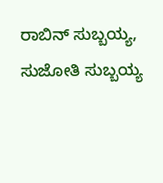ರಾಬಿನ್ ಸುಬ್ಬಯ್ಯ, ಸುಜೋತಿ ಸುಬ್ಬಯ್ಯ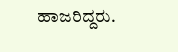ಹಾಜರಿದ್ದರು.